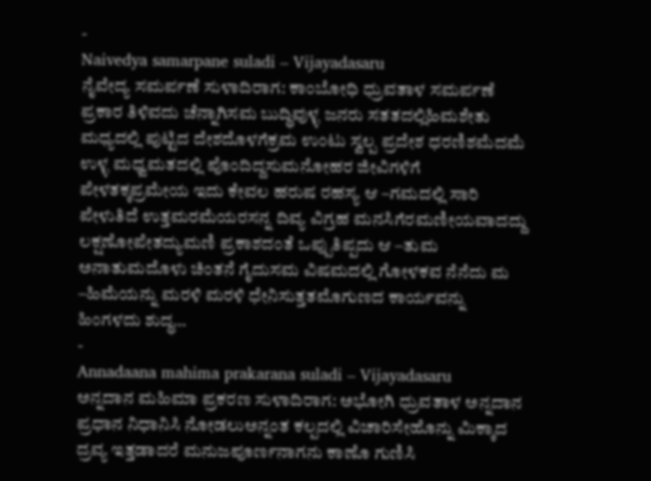-
Naivedya samarpane suladi – Vijayadasaru
ನೈವೇದ್ಯ ಸಮರ್ಪಣೆ ಸುಳಾದಿರಾಗ: ಕಾಂಬೋಧಿ ಧ್ರುವತಾಳ ಸಮರ್ಪಣೆ ಪ್ರಕಾರ ತಿಳಿವದು ಚೆನ್ನಾಗಿಸಮ ಬುದ್ಧಿವುಳ್ಳ ಜನರು ಸತತದಲ್ಲಿಹಿಮಶೇತು ಮಧ್ಯದಲ್ಲಿ ಪುಟ್ಟಿದ ದೇಶದೊಳಗೆಕ್ರಮ ಉಂಟು ಸ್ವಲ್ಪ ಪ್ರದೇಶ ಧರಣಿಶಮೆದಮೆ ಉಳ್ಳ ಮಧ್ವಮತದಲ್ಲಿ ಪೊಂದಿದ್ದಸುಮನೋಹರ ಜೀವಿಗಳಿಗೆ ಪೇಳತಕ್ಕಪ್ರಮೇಯ ಇದು ಕೇವಲ ಹರುಷ ರಹಸ್ಯ ಆ –ಗಮದಲ್ಲಿ ಸಾರಿ ಪೇಳುತಿದೆ ಉತ್ತಮರಮೆಯರಸನ್ನ ದಿವ್ಯ ವಿಗ್ರಹ ಮನಸಿಗೆರಮಣೀಯವಾದದ್ದು ಲಕ್ಷಣೋಪೇತದ್ಯುಮಣಿ ಪ್ರಕಾಶದಂತೆ ಒಪ್ಪುತಿಪ್ಪದು ಆ –ತುಮ ಅನಾತುಮದೊಳು ಚಿಂತನೆ ಗೈದುಸಮ ವಿಷಮದಲ್ಲಿ ಗೋಳಕವ ನೆನೆದು ಮ –ಹಿಮೆಯನ್ನು ಮರಳಿ ಮರಳಿ ಧೇನಿಸುತ್ತತಮೊಗುಣದ ಕಾರ್ಯವನ್ನು ಹಿಂಗಳದು ಶುದ್ಧ…
-
Annadaana mahima prakarana suladi – Vijayadasaru
ಅನ್ನದಾನ ಮಹಿಮಾ ಪ್ರಕರಣ ಸುಳಾದಿರಾಗ: ಅಭೋಗಿ ಧ್ರುವತಾಳ ಅನ್ನದಾನ ಪ್ರಧಾನ ನಿಧಾನಿಸಿ ನೋಡಲುಅನ್ನಂತ ಕಲ್ಪದಲ್ಲಿ ವಿಚಾರಿಸೇಹೊನ್ನು ಮಿಕ್ಕಾದ ದ್ರವ್ಯ ಇತ್ತಡಾದರೆ ಮನುಜಪೂರ್ಣನಾಗನು ಕಾಣೊ ಗುಣಿಸಿ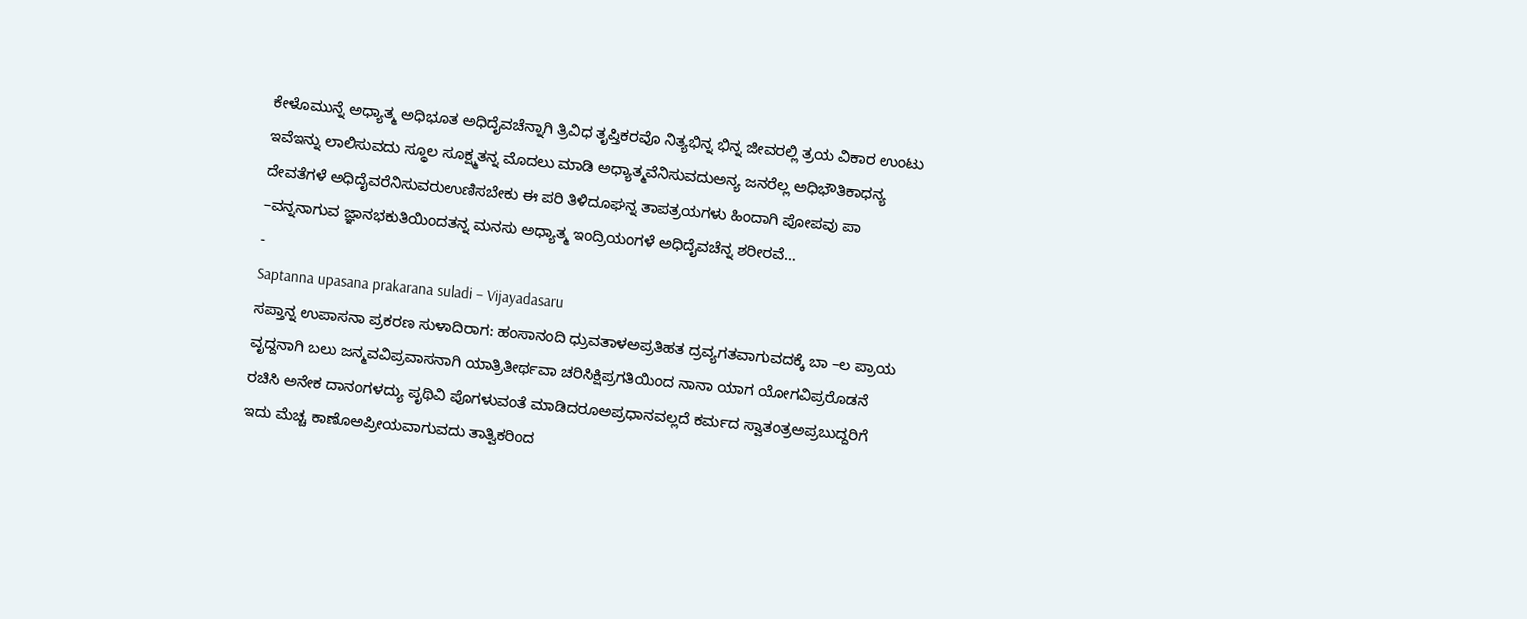ಕೇಳೊಮುನ್ನೆ ಅಧ್ಯಾತ್ಮ ಅಧಿಭೂತ ಅಧಿದೈವಚೆನ್ನಾಗಿ ತ್ರಿವಿಧ ತೃಪ್ತಿಕರವೊ ನಿತ್ಯಭಿನ್ನ ಭಿನ್ನ ಜೀವರಲ್ಲಿ ತ್ರಯ ವಿಕಾರ ಉಂಟು ಇವೆಇನ್ನು ಲಾಲಿಸುವದು ಸ್ಥೂಲ ಸೂಕ್ಷ್ಮತನ್ನ ಮೊದಲು ಮಾಡಿ ಅಧ್ಯಾತ್ಮವೆನಿಸುವದುಅನ್ಯ ಜನರೆಲ್ಲ ಅಧಿಭೌತಿಕಾಧನ್ಯ ದೇವತೆಗಳೆ ಅಧಿದೈವರೆನಿಸುವರುಉಣಿಸಬೇಕು ಈ ಪರಿ ತಿಳಿದೂಘನ್ನ ತಾಪತ್ರಯಗಳು ಹಿಂದಾಗಿ ಪೋಪವು ಪಾ –ವನ್ನನಾಗುವ ಜ್ಞಾನಭಕುತಿಯಿಂದತನ್ನ ಮನಸು ಅಧ್ಯಾತ್ಮ ಇಂದ್ರಿಯಂಗಳೆ ಅಧಿದೈವಚೆನ್ನ ಶರೀರವೆ…
-
Saptanna upasana prakarana suladi – Vijayadasaru
ಸಪ್ತಾನ್ನ ಉಪಾಸನಾ ಪ್ರಕರಣ ಸುಳಾದಿರಾಗ: ಹಂಸಾನಂದಿ ಧ್ರುವತಾಳಅಪ್ರತಿಹತ ದ್ರವ್ಯಗತವಾಗುವದಕ್ಕೆ ಬಾ –ಲ ಪ್ರಾಯ ವೃದ್ದನಾಗಿ ಬಲು ಜನ್ಮವವಿಪ್ರವಾಸನಾಗಿ ಯಾತ್ರಿತೀರ್ಥವಾ ಚರಿಸಿಕ್ಷಿಪ್ರಗತಿಯಿಂದ ನಾನಾ ಯಾಗ ಯೋಗವಿಪ್ರರೊಡನೆ ರಚಿಸಿ ಅನೇಕ ದಾನಂಗಳದ್ಯು ಪೃಥಿವಿ ಪೊಗಳುವಂತೆ ಮಾಡಿದರೂಅಪ್ರಧಾನವಲ್ಲದೆ ಕರ್ಮದ ಸ್ವಾತಂತ್ರಅಪ್ರಬುದ್ದರಿಗೆ ಇದು ಮೆಚ್ಚ ಕಾಣೊಅಪ್ರೀಯವಾಗುವದು ತಾತ್ವಿಕರಿಂದ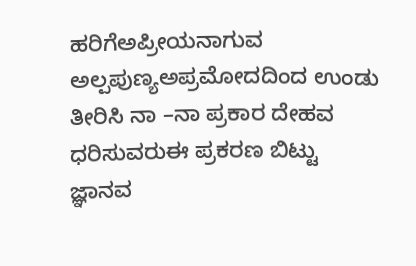ಹರಿಗೆಅಪ್ರೀಯನಾಗುವ ಅಲ್ಪಪುಣ್ಯಅಪ್ರಮೋದದಿಂದ ಉಂಡು ತೀರಿಸಿ ನಾ –ನಾ ಪ್ರಕಾರ ದೇಹವ ಧರಿಸುವರುಈ ಪ್ರಕರಣ ಬಿಟ್ಟು ಜ್ಞಾನವ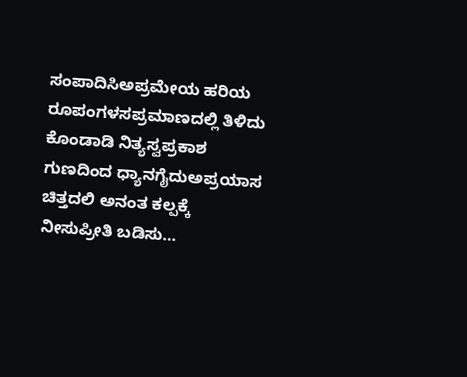ಸಂಪಾದಿಸಿಅಪ್ರಮೇಯ ಹರಿಯ ರೂಪಂಗಳಸಪ್ರಮಾಣದಲ್ಲಿ ತಿಳಿದು ಕೊಂಡಾಡಿ ನಿತ್ಯಸ್ವಪ್ರಕಾಶ ಗುಣದಿಂದ ಧ್ಯಾನಗೈದುಅಪ್ರಯಾಸ ಚಿತ್ತದಲಿ ಅನಂತ ಕಲ್ಪಕ್ಕೆ ನೀಸುಪ್ರೀತಿ ಬಡಿಸು…